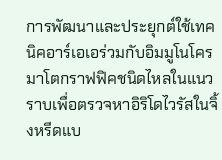การพัฒนาและประยุกต์ใช้เทคนิคอาร์เอเอร่วมกับอิมมูโนโครมาโตกราฟฟิคชนิดไหลในแนวราบเพื่อตรวจหาอิริโดไวรัสในจิ้งหรีดแบ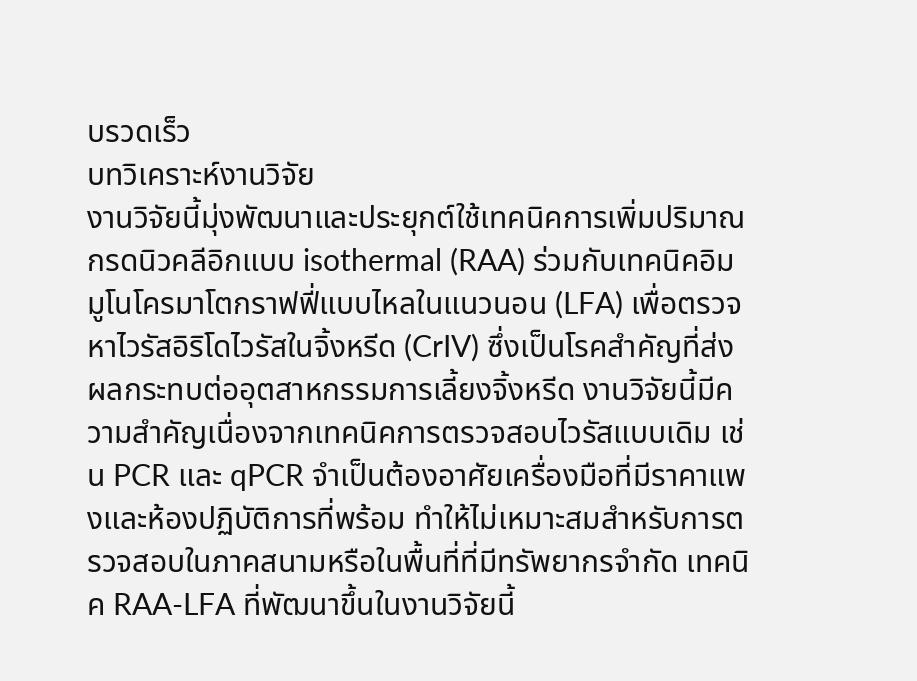บรวดเร็ว
บทวิเคราะห์งานวิจัย
งานวิจัยนี้มุ่งพัฒนาและประยุกต์ใช้เทคนิคการเพิ่มปริมาณกรดนิวคลีอิกแบบ isothermal (RAA) ร่วมกับเทคนิคอิมมูโนโครมาโตกราฟฟี่แบบไหลในแนวนอน (LFA) เพื่อตรวจหาไวรัสอิริโดไวรัสในจิ้งหรีด (CrIV) ซึ่งเป็นโรคสำคัญที่ส่งผลกระทบต่ออุตสาหกรรมการเลี้ยงจิ้งหรีด งานวิจัยนี้มีความสำคัญเนื่องจากเทคนิคการตรวจสอบไวรัสแบบเดิม เช่น PCR และ qPCR จำเป็นต้องอาศัยเครื่องมือที่มีราคาแพงและห้องปฏิบัติการที่พร้อม ทำให้ไม่เหมาะสมสำหรับการตรวจสอบในภาคสนามหรือในพื้นที่ที่มีทรัพยากรจำกัด เทคนิค RAA-LFA ที่พัฒนาขึ้นในงานวิจัยนี้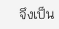จึงเป็น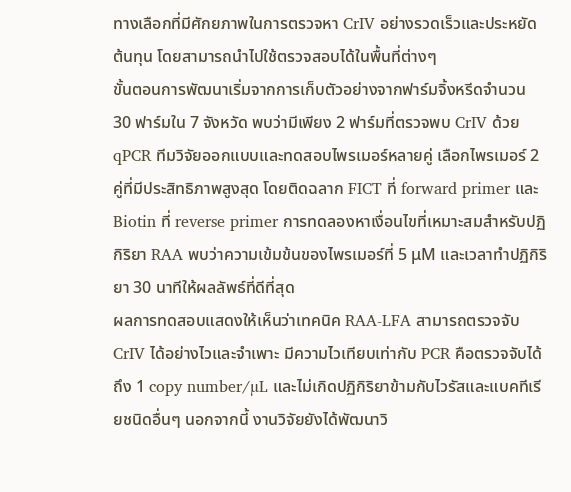ทางเลือกที่มีศักยภาพในการตรวจหา CrIV อย่างรวดเร็วและประหยัดต้นทุน โดยสามารถนำไปใช้ตรวจสอบได้ในพื้นที่ต่างๆ
ขั้นตอนการพัฒนาเริ่มจากการเก็บตัวอย่างจากฟาร์มจิ้งหรีดจำนวน 30 ฟาร์มใน 7 จังหวัด พบว่ามีเพียง 2 ฟาร์มที่ตรวจพบ CrIV ด้วย qPCR ทีมวิจัยออกแบบและทดสอบไพรเมอร์หลายคู่ เลือกไพรเมอร์ 2 คู่ที่มีประสิทธิภาพสูงสุด โดยติดฉลาก FICT ที่ forward primer และ Biotin ที่ reverse primer การทดลองหาเงื่อนไขที่เหมาะสมสำหรับปฏิกิริยา RAA พบว่าความเข้มข้นของไพรเมอร์ที่ 5 μM และเวลาทำปฏิกิริยา 30 นาทีให้ผลลัพธ์ที่ดีที่สุด
ผลการทดสอบแสดงให้เห็นว่าเทคนิค RAA-LFA สามารถตรวจจับ CrIV ได้อย่างไวและจำเพาะ มีความไวเทียบเท่ากับ PCR คือตรวจจับได้ถึง 1 copy number/µL และไม่เกิดปฏิกิริยาข้ามกับไวรัสและแบคทีเรียชนิดอื่นๆ นอกจากนี้ งานวิจัยยังได้พัฒนาวิ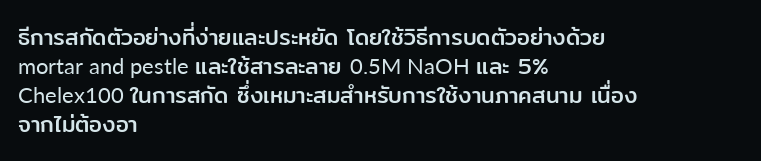ธีการสกัดตัวอย่างที่ง่ายและประหยัด โดยใช้วิธีการบดตัวอย่างด้วย mortar and pestle และใช้สารละลาย 0.5M NaOH และ 5% Chelex100 ในการสกัด ซึ่งเหมาะสมสำหรับการใช้งานภาคสนาม เนื่องจากไม่ต้องอา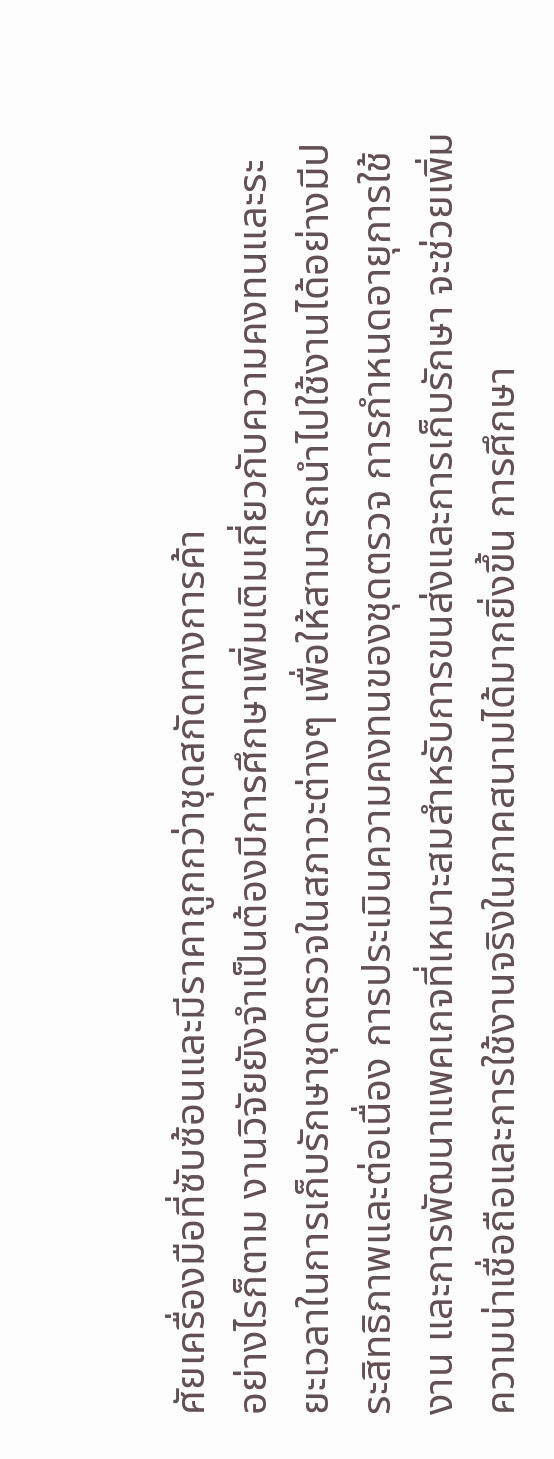ศัยเครื่องมือที่ซับซ้อนและมีราคาถูกกว่าชุดสกัดทางการค้า
อย่างไรก็ตาม งานวิจัยยังจำเป็นต้องมีการศึกษาเพิ่มเติมเกี่ยวกับความคงทนและระยะเวลาในการเก็บรักษาชุดตรวจในสภาวะต่างๆ เพื่อให้สามารถนำไปใช้งานได้อย่างมีประสิทธิภาพและต่อเนื่อง การประเมินความคงทนของชุดตรวจ การกำหนดอายุการใช้งาน และการพัฒนาแพคเกจที่เหมาะสมสำหรับการขนส่งและการเก็บรักษา จะช่วยเพิ่มความน่าเชื่อถือและการใช้งานจริงในภาคสนามได้มากยิ่งขึ้น การศึกษา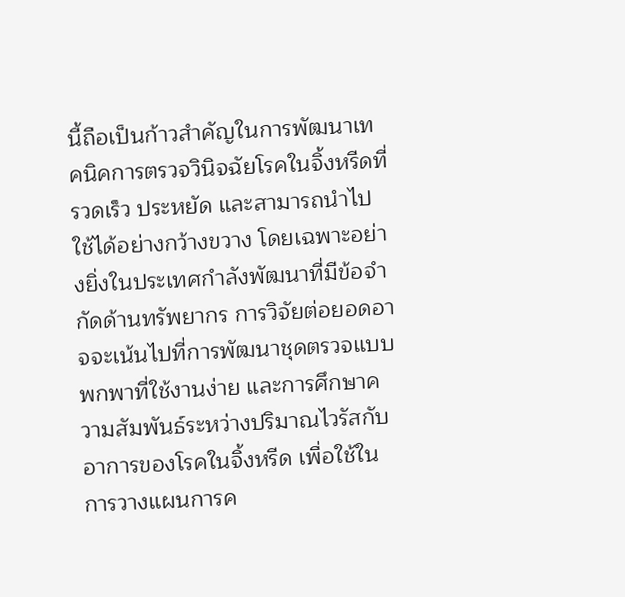นี้ถือเป็นก้าวสำคัญในการพัฒนาเทคนิคการตรวจวินิจฉัยโรคในจิ้งหรีดที่รวดเร็ว ประหยัด และสามารถนำไปใช้ได้อย่างกว้างขวาง โดยเฉพาะอย่างยิ่งในประเทศกำลังพัฒนาที่มีข้อจำกัดด้านทรัพยากร การวิจัยต่อยอดอาจจะเน้นไปที่การพัฒนาชุดตรวจแบบพกพาที่ใช้งานง่าย และการศึกษาความสัมพันธ์ระหว่างปริมาณไวรัสกับอาการของโรคในจิ้งหรีด เพื่อใช้ในการวางแผนการค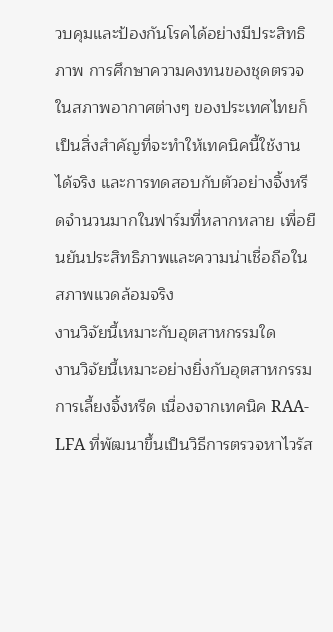วบคุมและป้องกันโรคได้อย่างมีประสิทธิภาพ การศึกษาความคงทนของชุดตรวจในสภาพอากาศต่างๆ ของประเทศไทยก็เป็นสิ่งสำคัญที่จะทำให้เทคนิคนี้ใช้งานได้จริง และการทดสอบกับตัวอย่างจิ้งหรีดจำนวนมากในฟาร์มที่หลากหลาย เพื่อยืนยันประสิทธิภาพและความน่าเชื่อถือในสภาพแวดล้อมจริง
งานวิจัยนี้เหมาะกับอุตสาหกรรมใด
งานวิจัยนี้เหมาะอย่างยิ่งกับอุตสาหกรรมการเลี้ยงจิ้งหรีด เนื่องจากเทคนิค RAA-LFA ที่พัฒนาขึ้นเป็นวิธีการตรวจหาไวรัส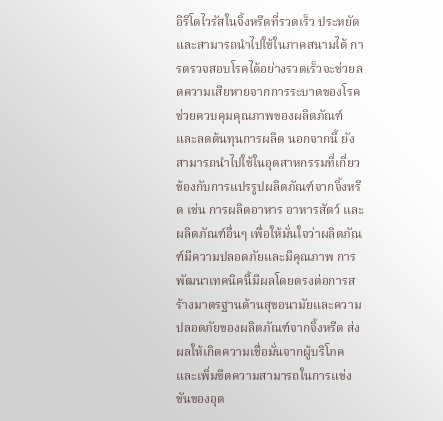อิริโดไวรัสในจิ้งหรีดที่รวดเร็ว ประหยัด และสามารถนำไปใช้ในภาคสนามได้ การตรวจสอบโรคได้อย่างรวดเร็วจะช่วยลดความเสียหายจากการระบาดของโรค ช่วยควบคุมคุณภาพของผลิตภัณฑ์ และลดต้นทุนการผลิต นอกจากนี้ ยังสามารถนำไปใช้ในอุตสาหกรรมที่เกี่ยวข้องกับการแปรรูปผลิตภัณฑ์จากจิ้งหรีด เช่น การผลิตอาหาร อาหารสัตว์ และผลิตภัณฑ์อื่นๆ เพื่อให้มั่นใจว่าผลิตภัณฑ์มีความปลอดภัยและมีคุณภาพ การพัฒนาเทคนิคนี้มีผลโดยตรงต่อการสร้างมาตรฐานด้านสุขอนามัยและความปลอดภัยของผลิตภัณฑ์จากจิ้งหรีด ส่งผลให้เกิดความเชื่อมั่นจากผู้บริโภคและเพิ่มขีดความสามารถในการแข่งขันของอุต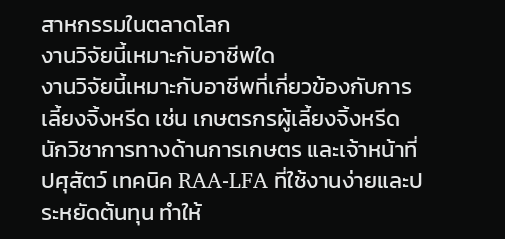สาหกรรมในตลาดโลก
งานวิจัยนี้เหมาะกับอาชีพใด
งานวิจัยนี้เหมาะกับอาชีพที่เกี่ยวข้องกับการเลี้ยงจิ้งหรีด เช่น เกษตรกรผู้เลี้ยงจิ้งหรีด นักวิชาการทางด้านการเกษตร และเจ้าหน้าที่ปศุสัตว์ เทคนิค RAA-LFA ที่ใช้งานง่ายและประหยัดต้นทุน ทำให้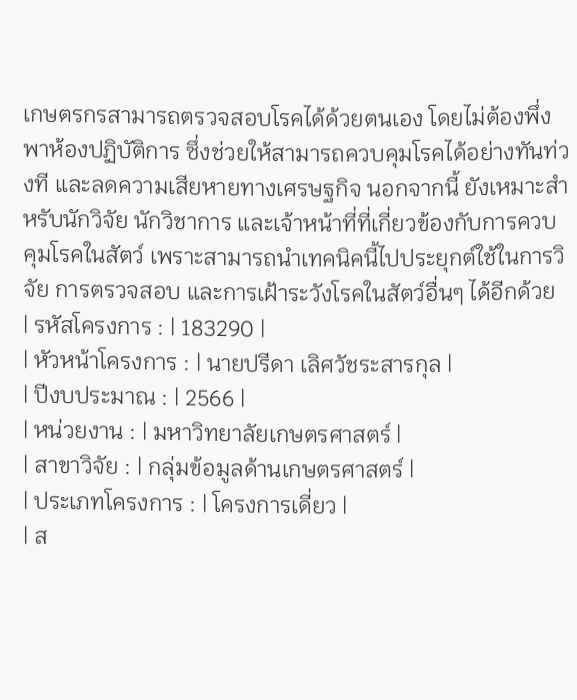เกษตรกรสามารถตรวจสอบโรคได้ด้วยตนเอง โดยไม่ต้องพึ่งพาห้องปฏิบัติการ ซึ่งช่วยให้สามารถควบคุมโรคได้อย่างทันท่วงที และลดความเสียหายทางเศรษฐกิจ นอกจากนี้ ยังเหมาะสำหรับนักวิจัย นักวิชาการ และเจ้าหน้าที่ที่เกี่ยวข้องกับการควบคุมโรคในสัตว์ เพราะสามารถนำเทคนิคนี้ไปประยุกต์ใช้ในการวิจัย การตรวจสอบ และการเฝ้าระวังโรคในสัตว์อื่นๆ ได้อีกด้วย
| รหัสโครงการ : | 183290 |
| หัวหน้าโครงการ : | นายปรีดา เลิศวัชระสารกุล |
| ปีงบประมาณ : | 2566 |
| หน่วยงาน : | มหาวิทยาลัยเกษตรศาสตร์ |
| สาขาวิจัย : | กลุ่มข้อมูลด้านเกษตรศาสตร์ |
| ประเภทโครงการ : | โครงการเดี่ยว |
| ส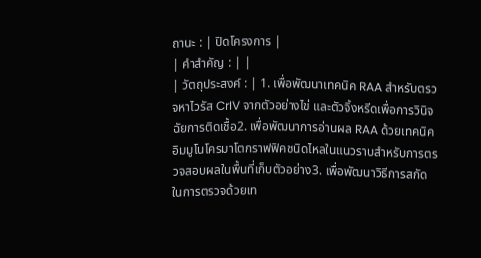ถานะ : | ปิดโครงการ |
| คำสำคัญ : | |
| วัตถุประสงค์ : | 1. เพื่อพัฒนาเทคนิค RAA สำหรับตรวจหาไวรัส CrIV จากตัวอย่างไข่ และตัวจิ้งหรีดเพื่อการวินิจฉัยการติดเชื้อ2. เพื่อพัฒนาการอ่านผล RAA ด้วยเทคนิคอิมมูโนโครมาโตกราฟฟิคชนิดไหลในแนวราบสำหรับการตรวจสอบผลในพื้นที่เก็บตัวอย่าง3. เพื่อพัฒนาวิธีการสกัดในการตรวจด้วยเท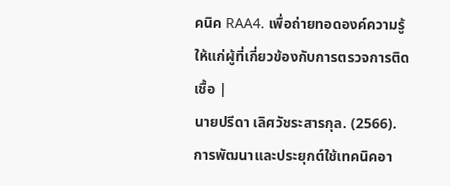คนิค RAA4. เพื่อถ่ายทอดองค์ความรู้ให้แก่ผู้ที่เกี่ยวข้องกับการตรวจการติดเชื้อ |
นายปรีดา เลิศวัชระสารกุล. (2566). การพัฒนาและประยุกต์ใช้เทคนิคอา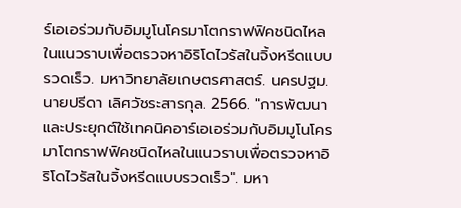ร์เอเอร่วมกับอิมมูโนโครมาโตกราฟฟิคชนิดไหลในแนวราบเพื่อตรวจหาอิริโดไวรัสในจิ้งหรีดแบบรวดเร็ว. มหาวิทยาลัยเกษตรศาสตร์. นครปฐม.
นายปรีดา เลิศวัชระสารกุล. 2566. "การพัฒนาและประยุกต์ใช้เทคนิคอาร์เอเอร่วมกับอิมมูโนโครมาโตกราฟฟิคชนิดไหลในแนวราบเพื่อตรวจหาอิริโดไวรัสในจิ้งหรีดแบบรวดเร็ว". มหา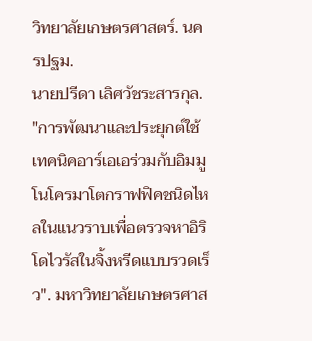วิทยาลัยเกษตรศาสตร์. นครปฐม.
นายปรีดา เลิศวัชระสารกุล. "การพัฒนาและประยุกต์ใช้เทคนิคอาร์เอเอร่วมกับอิมมูโนโครมาโตกราฟฟิคชนิดไหลในแนวราบเพื่อตรวจหาอิริโดไวรัสในจิ้งหรีดแบบรวดเร็ว". มหาวิทยาลัยเกษตรศาส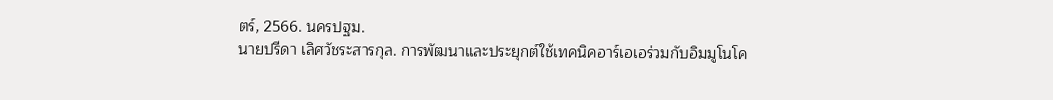ตร์, 2566. นครปฐม.
นายปรีดา เลิศวัชระสารกุล. การพัฒนาและประยุกต์ใช้เทคนิคอาร์เอเอร่วมกับอิมมูโนโค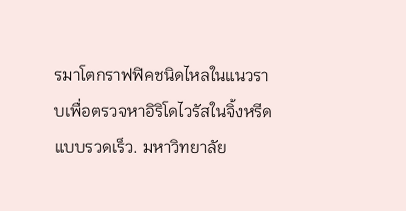รมาโตกราฟฟิคชนิดไหลในแนวราบเพื่อตรวจหาอิริโดไวรัสในจิ้งหรีดแบบรวดเร็ว. มหาวิทยาลัย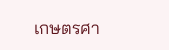เกษตรศา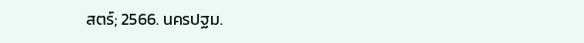สตร์; 2566. นครปฐม.